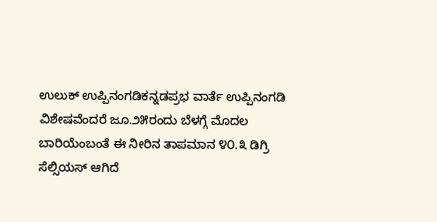ಉಲುಕ್ ಉಪ್ಪಿನಂಗಡಿಕನ್ನಡಪ್ರಭ ವಾರ್ತೆ ಉಪ್ಪಿನಂಗಡಿ
ವಿಶೇಷವೆಂದರೆ ಜೂ.೨೫ರಂದು ಬೆಳಗ್ಗೆ ಮೊದಲ ಬಾರಿಯೆಂಬಂತೆ ಈ ನೀರಿನ ತಾಪಮಾನ ೪೦.೩ ಡಿಗ್ರಿ ಸೆಲ್ಸಿಯಸ್ ಆಗಿದೆ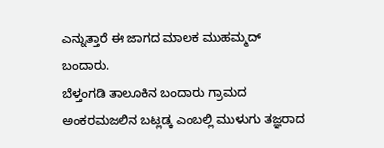ಎನ್ನುತ್ತಾರೆ ಈ ಜಾಗದ ಮಾಲಕ ಮುಹಮ್ಮದ್ ಬಂದಾರು.
ಬೆಳ್ತಂಗಡಿ ತಾಲೂಕಿನ ಬಂದಾರು ಗ್ರಾಮದ ಅಂಕರಮಜಲಿನ ಬಟ್ಲಡ್ಕ ಎಂಬಲ್ಲಿ ಮುಳುಗು ತಜ್ಞರಾದ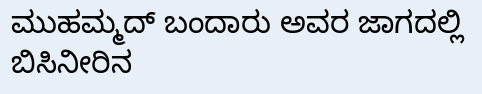ಮುಹಮ್ಮದ್ ಬಂದಾರು ಅವರ ಜಾಗದಲ್ಲಿ ಬಿಸಿನೀರಿನ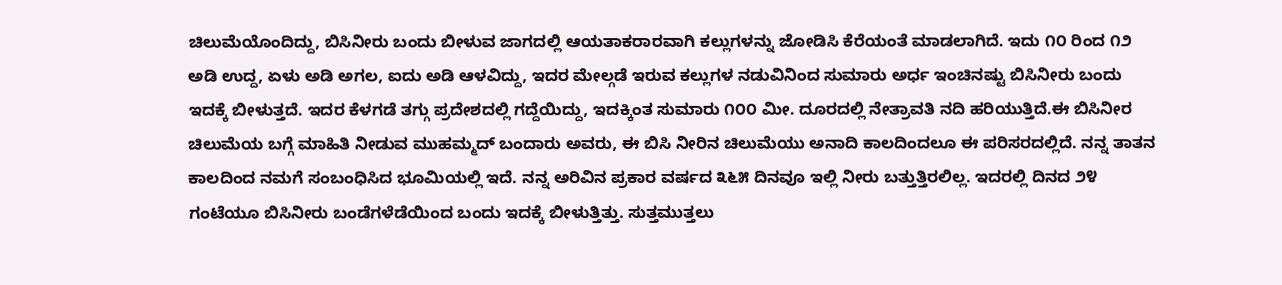ಚಿಲುಮೆಯೊಂದಿದ್ದು, ಬಿಸಿನೀರು ಬಂದು ಬೀಳುವ ಜಾಗದಲ್ಲಿ ಆಯತಾಕರಾರವಾಗಿ ಕಲ್ಲುಗಳನ್ನು ಜೋಡಿಸಿ ಕೆರೆಯಂತೆ ಮಾಡಲಾಗಿದೆ. ಇದು ೧೦ ರಿಂದ ೧೨ ಅಡಿ ಉದ್ದ, ಏಳು ಅಡಿ ಅಗಲ, ಐದು ಅಡಿ ಆಳವಿದ್ದು, ಇದರ ಮೇಲ್ಗಡೆ ಇರುವ ಕಲ್ಲುಗಳ ನಡುವಿನಿಂದ ಸುಮಾರು ಅರ್ಧ ಇಂಚಿನಷ್ಟು ಬಿಸಿನೀರು ಬಂದು ಇದಕ್ಕೆ ಬೀಳುತ್ತದೆ. ಇದರ ಕೆಳಗಡೆ ತಗ್ಗು ಪ್ರದೇಶದಲ್ಲಿ ಗದ್ದೆಯಿದ್ದು, ಇದಕ್ಕಿಂತ ಸುಮಾರು ೧೦೦ ಮೀ. ದೂರದಲ್ಲಿ ನೇತ್ರಾವತಿ ನದಿ ಹರಿಯುತ್ತಿದೆ.ಈ ಬಿಸಿನೀರ ಚಿಲುಮೆಯ ಬಗ್ಗೆ ಮಾಹಿತಿ ನೀಡುವ ಮುಹಮ್ಮದ್ ಬಂದಾರು ಅವರು, ಈ ಬಿಸಿ ನೀರಿನ ಚಿಲುಮೆಯು ಅನಾದಿ ಕಾಲದಿಂದಲೂ ಈ ಪರಿಸರದಲ್ಲಿದೆ. ನನ್ನ ತಾತನ ಕಾಲದಿಂದ ನಮಗೆ ಸಂಬಂಧಿಸಿದ ಭೂಮಿಯಲ್ಲಿ ಇದೆ. ನನ್ನ ಅರಿವಿನ ಪ್ರಕಾರ ವರ್ಷದ ೩೬೫ ದಿನವೂ ಇಲ್ಲಿ ನೀರು ಬತ್ತುತ್ತಿರಲಿಲ್ಲ. ಇದರಲ್ಲಿ ದಿನದ ೨೪ ಗಂಟೆಯೂ ಬಿಸಿನೀರು ಬಂಡೆಗಳೆಡೆಯಿಂದ ಬಂದು ಇದಕ್ಕೆ ಬೀಳುತ್ತಿತ್ತು. ಸುತ್ತಮುತ್ತಲು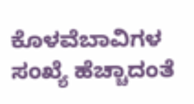ಕೊಳವೆಬಾವಿಗಳ ಸಂಖ್ಯೆ ಹೆಚ್ಚಾದಂತೆ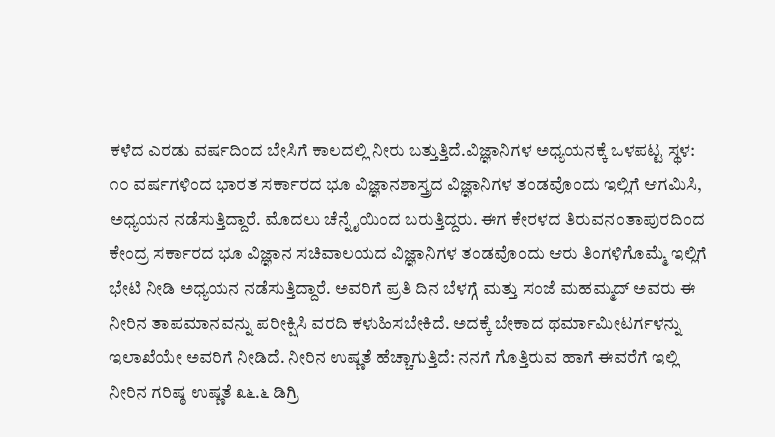ಕಳೆದ ಎರಡು ವರ್ಷದಿಂದ ಬೇಸಿಗೆ ಕಾಲದಲ್ಲಿ ನೀರು ಬತ್ತುತ್ತಿದೆ.ವಿಜ್ಞಾನಿಗಳ ಅಧ್ಯಯನಕ್ಕೆ ಒಳಪಟ್ಟ ಸ್ಥಳ: ೧೦ ವರ್ಷಗಳಿಂದ ಭಾರತ ಸರ್ಕಾರದ ಭೂ ವಿಜ್ಞಾನಶಾಸ್ತ್ರದ ವಿಜ್ಞಾನಿಗಳ ತಂಡವೊಂದು ಇಲ್ಲಿಗೆ ಆಗಮಿಸಿ, ಅಧ್ಯಯನ ನಡೆಸುತ್ತಿದ್ದಾರೆ. ಮೊದಲು ಚೆನ್ನೈಯಿಂದ ಬರುತ್ತಿದ್ದರು. ಈಗ ಕೇರಳದ ತಿರುವನಂತಾಪುರದಿಂದ ಕೇಂದ್ರ ಸರ್ಕಾರದ ಭೂ ವಿಜ್ಞಾನ ಸಚಿವಾಲಯದ ವಿಜ್ಞಾನಿಗಳ ತಂಡವೊಂದು ಆರು ತಿಂಗಳಿಗೊಮ್ಮೆ ಇಲ್ಲಿಗೆ ಭೇಟಿ ನೀಡಿ ಅಧ್ಯಯನ ನಡೆಸುತ್ತಿದ್ದಾರೆ. ಅವರಿಗೆ ಪ್ರತಿ ದಿನ ಬೆಳಗ್ಗೆ ಮತ್ತು ಸಂಜೆ ಮಹಮ್ಮದ್ ಅವರು ಈ ನೀರಿನ ತಾಪಮಾನವನ್ನು ಪರೀಕ್ಷಿಸಿ ವರದಿ ಕಳುಹಿಸಬೇಕಿದೆ. ಅದಕ್ಕೆ ಬೇಕಾದ ಥರ್ಮಾಮೀಟರ್ಗಳನ್ನು ಇಲಾಖೆಯೇ ಅವರಿಗೆ ನೀಡಿದೆ. ನೀರಿನ ಉಷ್ಣತೆ ಹೆಚ್ಚಾಗುತ್ತಿದೆ: ನನಗೆ ಗೊತ್ತಿರುವ ಹಾಗೆ ಈವರೆಗೆ ಇಲ್ಲಿ ನೀರಿನ ಗರಿಷ್ಠ ಉಷ್ಣತೆ ೩೬.೬ ಡಿಗ್ರಿ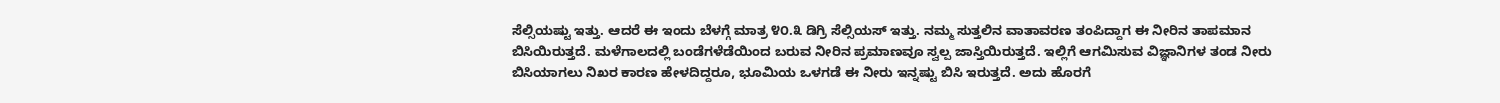ಸೆಲ್ಸಿಯಷ್ಟು ಇತ್ತು. ಆದರೆ ಈ ಇಂದು ಬೆಳಗ್ಗೆ ಮಾತ್ರ ೪೦.೩ ಡಿಗ್ರಿ ಸೆಲ್ಸಿಯಸ್ ಇತ್ತು. ನಮ್ಮ ಸುತ್ತಲಿನ ವಾತಾವರಣ ತಂಪಿದ್ದಾಗ ಈ ನೀರಿನ ತಾಪಮಾನ ಬಿಸಿಯಿರುತ್ತದೆ. ಮಳೆಗಾಲದಲ್ಲಿ ಬಂಡೆಗಳೆಡೆಯಿಂದ ಬರುವ ನೀರಿನ ಪ್ರಮಾಣವೂ ಸ್ವಲ್ಪ ಜಾಸ್ತಿಯಿರುತ್ತದೆ. ಇಲ್ಲಿಗೆ ಆಗಮಿಸುವ ವಿಜ್ಞಾನಿಗಳ ತಂಡ ನೀರು ಬಿಸಿಯಾಗಲು ನಿಖರ ಕಾರಣ ಹೇಳದಿದ್ದರೂ, ಭೂಮಿಯ ಒಳಗಡೆ ಈ ನೀರು ಇನ್ನಷ್ಟು ಬಿಸಿ ಇರುತ್ತದೆ. ಅದು ಹೊರಗೆ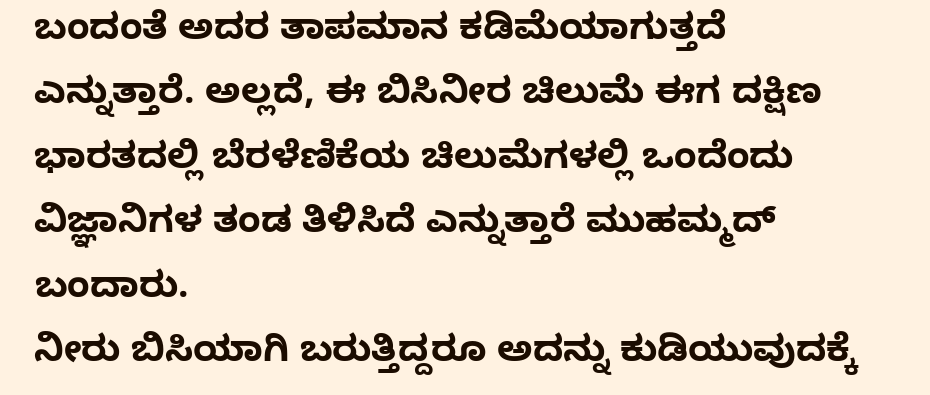ಬಂದಂತೆ ಅದರ ತಾಪಮಾನ ಕಡಿಮೆಯಾಗುತ್ತದೆ ಎನ್ನುತ್ತಾರೆ. ಅಲ್ಲದೆ, ಈ ಬಿಸಿನೀರ ಚಿಲುಮೆ ಈಗ ದಕ್ಷಿಣ ಭಾರತದಲ್ಲಿ ಬೆರಳೆಣಿಕೆಯ ಚಿಲುಮೆಗಳಲ್ಲಿ ಒಂದೆಂದು ವಿಜ್ಞಾನಿಗಳ ತಂಡ ತಿಳಿಸಿದೆ ಎನ್ನುತ್ತಾರೆ ಮುಹಮ್ಮದ್ ಬಂದಾರು.
ನೀರು ಬಿಸಿಯಾಗಿ ಬರುತ್ತಿದ್ದರೂ ಅದನ್ನು ಕುಡಿಯುವುದಕ್ಕೆ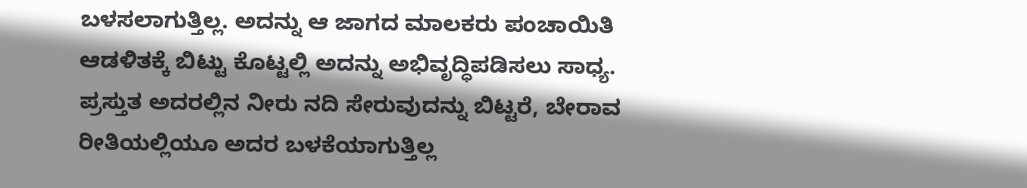ಬಳಸಲಾಗುತ್ತಿಲ್ಲ. ಅದನ್ನು ಆ ಜಾಗದ ಮಾಲಕರು ಪಂಚಾಯಿತಿ ಆಡಳಿತಕ್ಕೆ ಬಿಟ್ಟು ಕೊಟ್ಟಲ್ಲಿ ಅದನ್ನು ಅಭಿವೃದ್ಧಿಪಡಿಸಲು ಸಾಧ್ಯ. ಪ್ರಸ್ತುತ ಅದರಲ್ಲಿನ ನೀರು ನದಿ ಸೇರುವುದನ್ನು ಬಿಟ್ಟರೆ, ಬೇರಾವ ರೀತಿಯಲ್ಲಿಯೂ ಅದರ ಬಳಕೆಯಾಗುತ್ತಿಲ್ಲ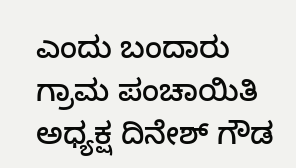ಎಂದು ಬಂದಾರು ಗ್ರಾಮ ಪಂಚಾಯಿತಿ ಅಧ್ಯಕ್ಷ ದಿನೇಶ್ ಗೌಡ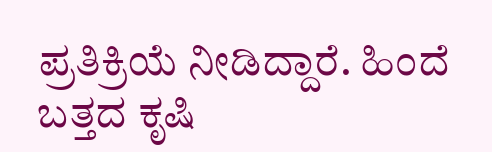ಪ್ರತಿಕ್ರಿಯೆ ನೀಡಿದ್ದಾರೆ. ಹಿಂದೆ ಬತ್ತದ ಕೃಷಿ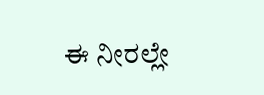ಈ ನೀರಲ್ಲೇ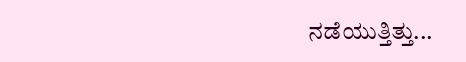ನಡೆಯುತ್ತಿತ್ತು...